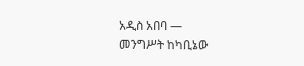አዲስ አበባ —
መንግሥት ከካቢኔው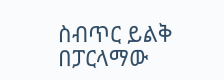ስብጥር ይልቅ በፓርላማው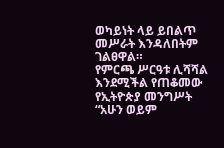ወካይነት ላይ ይበልጥ መሥራት እንዳለበትም ገልፀዋል።
የምርጫ ሥርዓቱ ሊሻሻል እንደሚችል የጠቆመው የኢትዮጵያ መንግሥት
“አሁን ወይም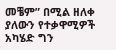መቼም” በሚል ዘለቀ ያለውን የተቃዋሚዎች አካሄድ ግን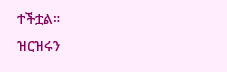ተችቷል።
ዝርዝሩን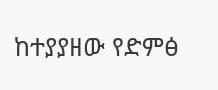ከተያያዘው የድምፅ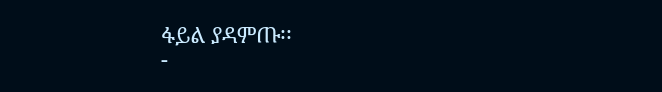ፋይል ያዳምጡ፡፡
-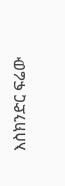እስክንድር ፍሬው